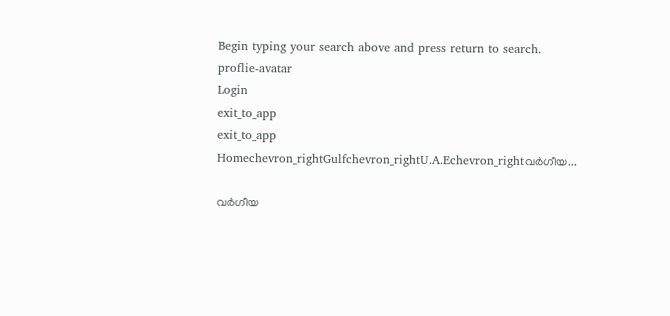Begin typing your search above and press return to search.
proflie-avatar
Login
exit_to_app
exit_to_app
Homechevron_rightGulfchevron_rightU.A.Echevron_rightവർഗീയ...

വർഗീയ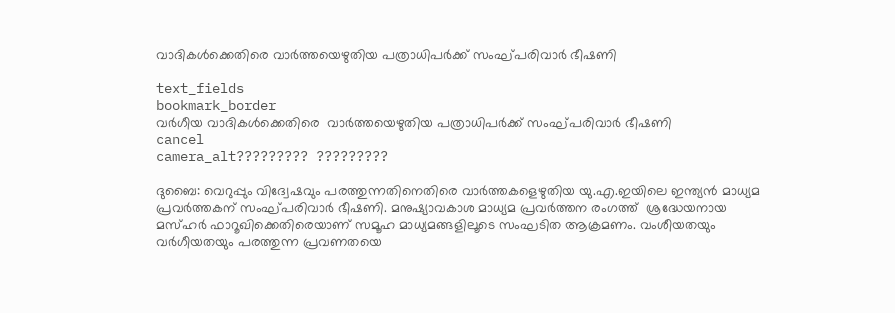വാദികൾക്കെതിരെ വാർത്തയെഴുതിയ പത്രാധിപർക്ക് സംഘ്പരിവാർ ഭീഷണി

text_fields
bookmark_border
വർഗീയ വാദികൾക്കെതിരെ  വാർത്തയെഴുതിയ പത്രാധിപർക്ക് സംഘ്പരിവാർ ഭീഷണി
cancel
camera_alt????????? ?????????

ദുബൈ: വെറുപ്പും വിദ്വേഷവും പരത്തുന്നതിനെതിരെ വാർത്തകളെഴുതിയ യു.എ.ഇയിലെ ഇന്ത്യൻ മാധ്യമ പ്രവർത്തകന് സംഘ്പരിവാർ ഭീഷണി. മനുഷ്യാവകാശ മാധ്യമ പ്രവർത്തന രംഗത്ത്  ശ്രദ്ധേയനായ മസ്ഹർ ഫാറൂഖിക്കെതിരെയാണ് സമൂഹ മാധ്യമങ്ങളിലൂടെ സംഘടിത ആക്രമണം. വംശീയതയും വർഗീയതയും പരത്തുന്ന പ്രവണതയെ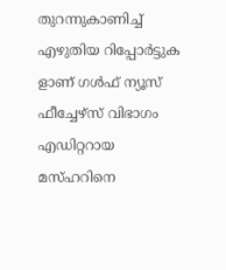തുറന്നുകാണിച്ച് എഴുതിയ റിപ്പോർട്ടുക ളാണ് ഗൾഫ് ന്യൂസ് ഫീച്ചേഴ്സ് വിഭാഗം എഡിറ്ററായ മസ്ഹറിനെ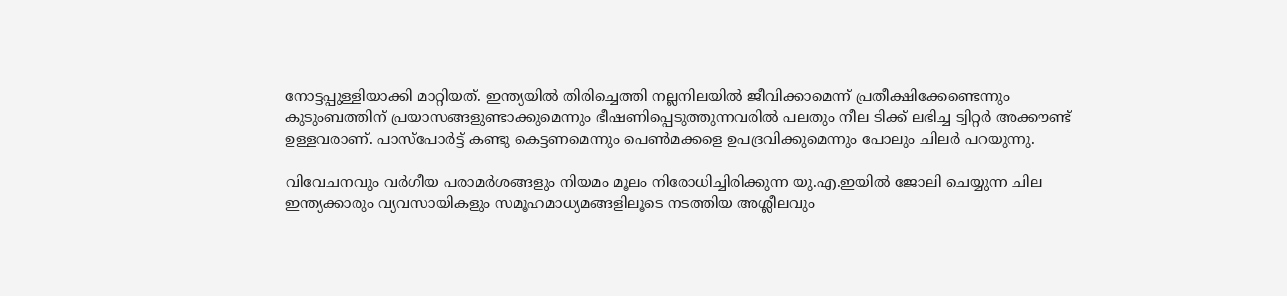നോട്ടപ്പുള്ളിയാക്കി മാറ്റിയത്. ഇന്ത്യയിൽ തിരിച്ചെത്തി നല്ലനിലയിൽ ജീവിക്കാമെന്ന് പ്രതീക്ഷിക്കേണ്ടെന്നും കുടുംബത്തിന് പ്രയാസങ്ങളുണ്ടാക്കുമെന്നും ഭീഷണിപ്പെടുത്തുന്നവരിൽ പലതും നീല ടിക്ക് ലഭിച്ച ട്വിറ്റർ അക്കൗണ്ട് ഉള്ളവരാണ്. പാസ്പോർട്ട് കണ്ടു കെട്ടണമെന്നും പെൺമക്കളെ ഉപദ്രവിക്കുമെന്നും പോലും ചിലർ പറയുന്നു.

വിവേചനവും വർഗീയ പരാമർശങ്ങളും നിയമം മൂലം നിരോധിച്ചിരിക്കുന്ന യു.എ.ഇയിൽ ജോലി ചെയ്യുന്ന ചില ഇന്ത്യക്കാരും വ്യവസായികളും സമൂഹമാധ്യമങ്ങളിലൂടെ നടത്തിയ അശ്ലീലവും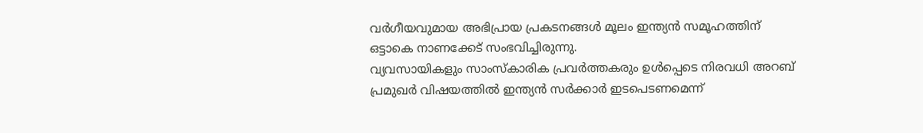വർഗീയവുമായ അഭിപ്രായ പ്രകടനങ്ങൾ മൂലം ഇന്ത്യൻ സമൂഹത്തിന് ഒട്ടാകെ നാണക്കേട് സംഭവിച്ചിരുന്നു.
വ്യവസായികളും സാംസ്കാരിക പ്രവർത്തകരും ഉൾപ്പെടെ നിരവധി അറബ് പ്രമുഖർ വിഷയത്തിൽ ഇന്ത്യൻ സർക്കാർ ഇടപെടണമെന്ന്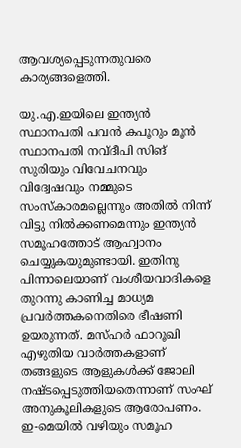ആവശ്യപ്പെടുന്നതുവരെ കാര്യങ്ങളെത്തി.

യു.എ.ഇയിലെ ഇന്ത്യൻ സ്ഥാനപതി പവൻ കപൂറും മൂൻ സ്ഥാനപതി നവ്ദീപി സിങ് സുരിയും വിവേചനവും വിദ്വേഷവും നമ്മുടെ സംസ്കാരമല്ലെന്നും അതിൽ നിന്ന് വിട്ടു നിൽക്കണമെന്നും ഇന്ത്യൻ സമൂഹത്തോട് ആഹ്വാനം ചെയ്യുകയുമുണ്ടായി. ഇതിനു പിന്നാലെയാണ് വംശീയവാദികളെ തുറന്നു കാണിച്ച മാധ്യമ പ്രവർത്തകനെതിരെ ഭീഷണി ഉയരുന്നത്. മസ്ഹർ ഫാറൂഖി എഴുതിയ വാർത്തകളാണ് തങ്ങളുടെ ആളുകൾക്ക് ജോലി നഷ്ടപ്പെടുത്തിയതെന്നാണ് സംഘ് അനുകൂലികളുടെ ആരോപണം.
ഇ-മെയിൽ വഴിയും സമൂഹ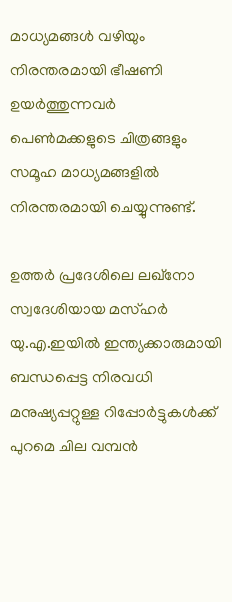മാധ്യമങ്ങൾ വഴിയും നിരന്തരമായി ഭീഷണി ഉയർത്തുന്നവർ പെൺമക്കളുടെ ചിത്രങ്ങളും സമൂഹ മാധ്യമങ്ങളിൽ നിരന്തരമായി ചെയ്യുന്നുണ്ട്.

ഉത്തർ പ്രദേശിലെ ലഖ്നോ സ്വദേശിയായ മസ്ഹർ യു.എ.ഇയിൽ ഇന്ത്യക്കാരുമായി ബന്ധപ്പെട്ട നിരവധി മനുഷ്യപ്പറ്റുള്ള റിപ്പോർട്ടുകൾക്ക് പുറമെ ചില വമ്പൻ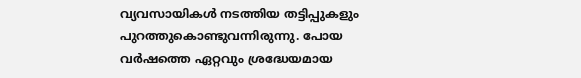വ്യവസായികൾ നടത്തിയ തട്ടിപ്പുകളും പുറത്തുകൊണ്ടുവന്നിരുന്നു. പോയ വർഷത്തെ ഏറ്റവും ശ്രദ്ധേയമായ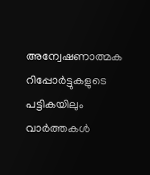അന്വേഷണാത്മക റിപ്പോർട്ടുകളുടെ പട്ടികയിലും വാർത്തകൾ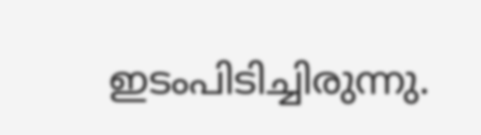ഇടംപിടിച്ചിരുന്നു.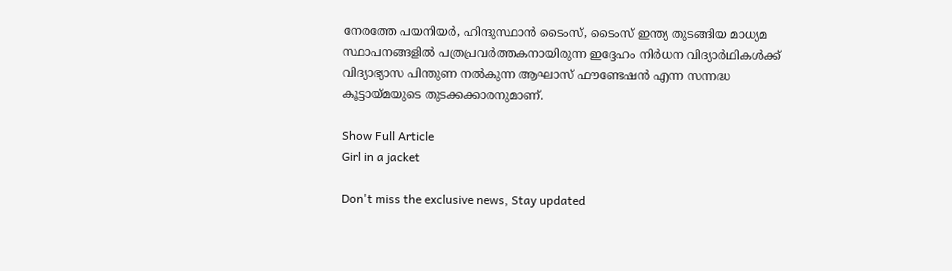നേരത്തേ പയനിയർ, ഹിന്ദുസ്ഥാൻ ടൈംസ്, ടൈംസ് ഇന്ത്യ തുടങ്ങിയ മാധ്യമ സ്ഥാപനങ്ങളിൽ പത്രപ്രവർത്തകനായിരുന്ന ഇദ്ദേഹം നിർധന വിദ്യാർഥികൾക്ക് വിദ്യാഭ്യാസ പിന്തുണ നൽകുന്ന ആഘാസ് ഫൗണ്ടേഷൻ എന്ന സന്നദ്ധ കൂട്ടായ്മയുടെ തുടക്കക്കാരനുമാണ്.

Show Full Article
Girl in a jacket

Don't miss the exclusive news, Stay updated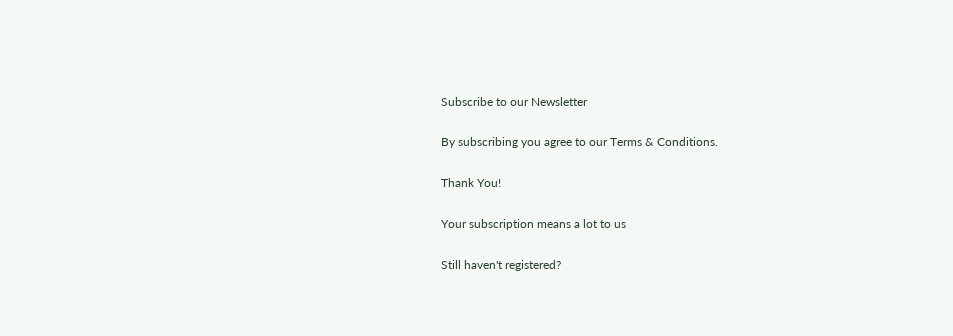Subscribe to our Newsletter

By subscribing you agree to our Terms & Conditions.

Thank You!

Your subscription means a lot to us

Still haven't registered?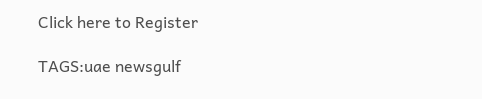Click here to Register

TAGS:uae newsgulf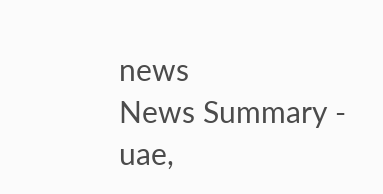news
News Summary - uae,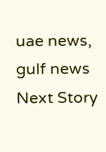uae news, gulf news
Next Story